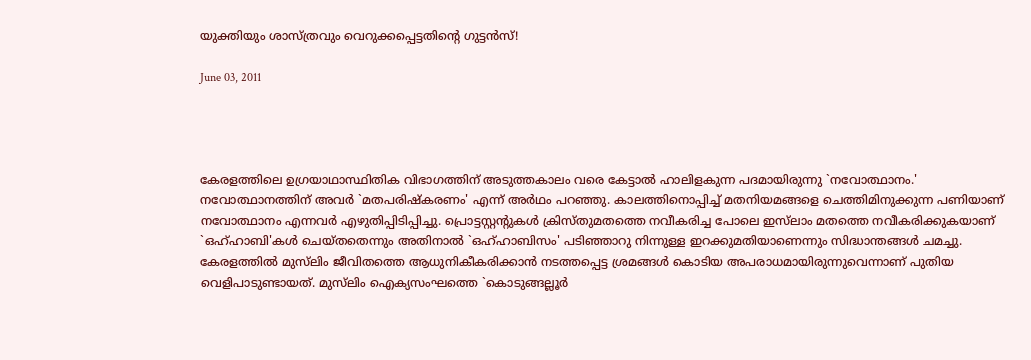യുക്തിയും ശാസ്‌ത്രവും വെറുക്കപ്പെട്ടതിന്റെ ഗുട്ടന്‍സ്‌!

June 03, 2011




കേരളത്തിലെ ഉഗ്രയാഥാസ്ഥിതിക വിഭാഗത്തിന്‌ അടുത്തകാലം വരെ കേട്ടാല്‍ ഹാലിളകുന്ന പദമായിരുന്നു `നവോത്ഥാനം.' നവോത്ഥാനത്തിന്‌ അവര്‍ `മതപരിഷ്‌കരണം' എന്ന്‌ അര്‍ഥം പറഞ്ഞു. കാലത്തിനൊപ്പിച്ച്‌ മതനിയമങ്ങളെ ചെത്തിമിനുക്കുന്ന പണിയാണ്‌ നവോത്ഥാനം എന്നവര്‍ എഴുതിപ്പിടിപ്പിച്ചു. പ്രൊട്ടസ്റ്റന്റുകള്‍ ക്രിസ്‌തുമതത്തെ നവീകരിച്ച പോലെ ഇസ്‌ലാം മതത്തെ നവീകരിക്കുകയാണ്‌ `ഒഹ്‌ഹാബി'കള്‍ ചെയ്‌തതെന്നും അതിനാല്‍ `ഒഹ്‌ഹാബിസം' പടിഞ്ഞാറു നിന്നുള്ള ഇറക്കുമതിയാണെന്നും സിദ്ധാന്തങ്ങള്‍ ചമച്ചു. കേരളത്തില്‍ മുസ്‌ലിം ജീവിതത്തെ ആധുനികീകരിക്കാന്‍ നടത്തപ്പെട്ട ശ്രമങ്ങള്‍ കൊടിയ അപരാധമായിരുന്നുവെന്നാണ്‌ പുതിയ വെളിപാടുണ്ടായത്‌. മുസ്‌ലിം ഐക്യസംഘത്തെ `കൊടുങ്ങല്ലൂര്‍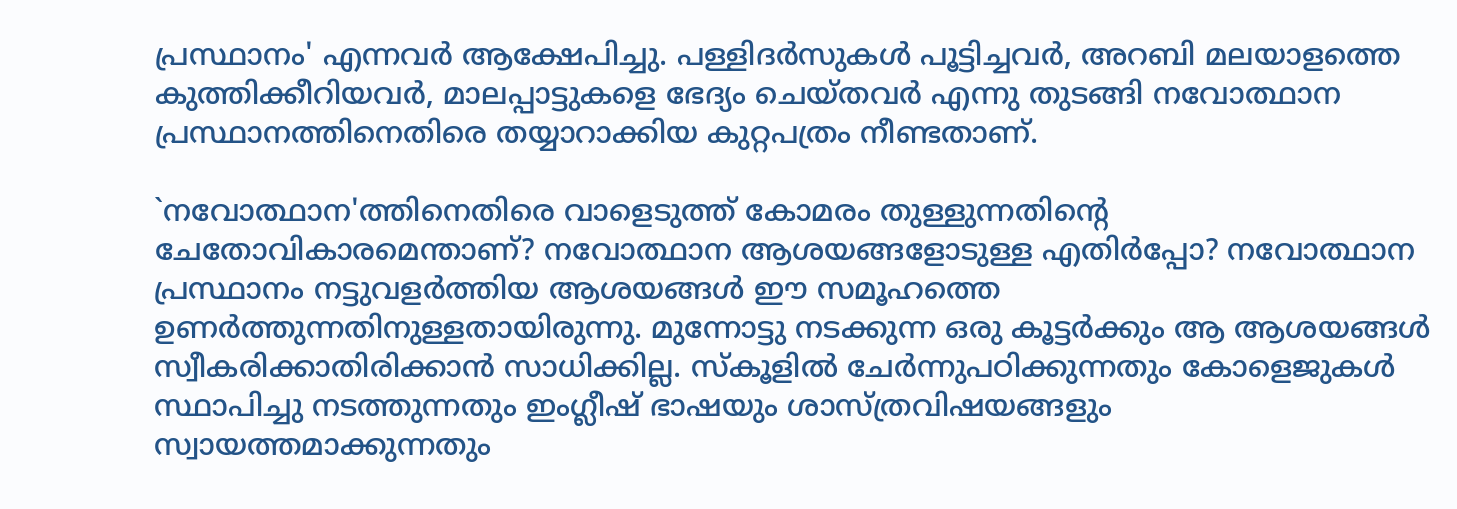പ്രസ്ഥാനം' എന്നവര്‍ ആക്ഷേപിച്ചു. പള്ളിദര്‍സുകള്‍ പൂട്ടിച്ചവര്‍, അറബി മലയാളത്തെ കുത്തിക്കീറിയവര്‍, മാലപ്പാട്ടുകളെ ഭേദ്യം ചെയ്‌തവര്‍ എന്നു തുടങ്ങി നവോത്ഥാന പ്രസ്ഥാനത്തിനെതിരെ തയ്യാറാക്കിയ കുറ്റപത്രം നീണ്ടതാണ്‌.

`നവോത്ഥാന'ത്തിനെതിരെ വാളെടുത്ത്‌ കോമരം തുള്ളുന്നതിന്റെ ചേതോവികാരമെന്താണ്‌? നവോത്ഥാന ആശയങ്ങളോടുള്ള എതിര്‍പ്പോ? നവോത്ഥാന പ്രസ്ഥാനം നട്ടുവളര്‍ത്തിയ ആശയങ്ങള്‍ ഈ സമൂഹത്തെ ഉണര്‍ത്തുന്നതിനുള്ളതായിരുന്നു. മുന്നോട്ടു നടക്കുന്ന ഒരു കൂട്ടര്‍ക്കും ആ ആശയങ്ങള്‍ സ്വീകരിക്കാതിരിക്കാന്‍ സാധിക്കില്ല. സ്‌കൂളില്‍ ചേര്‍ന്നുപഠിക്കുന്നതും കോളെജുകള്‍ സ്ഥാപിച്ചു നടത്തുന്നതും ഇംഗ്ലീഷ്‌ ഭാഷയും ശാസ്‌ത്രവിഷയങ്ങളും സ്വായത്തമാക്കുന്നതും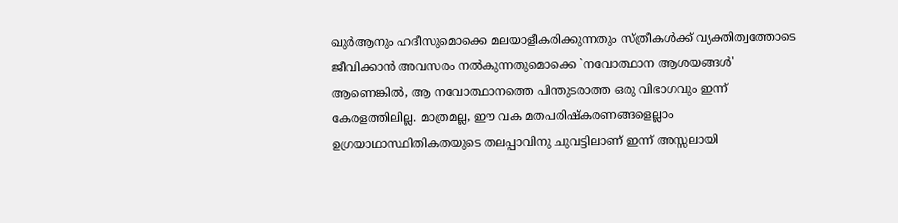ഖുര്‍ആനും ഹദീസുമൊക്കെ മലയാളീകരിക്കുന്നതും സ്‌ത്രീകള്‍ക്ക്‌ വ്യക്തിത്വത്തോടെ ജീവിക്കാന്‍ അവസരം നല്‍കുന്നതുമൊക്കെ `നവോത്ഥാന ആശയങ്ങള്‍' ആണെങ്കില്‍, ആ നവോത്ഥാനത്തെ പിന്തുടരാത്ത ഒരു വിഭാഗവും ഇന്ന്‌ കേരളത്തിലില്ല. മാത്രമല്ല, ഈ വക മതപരിഷ്‌കരണങ്ങളെല്ലാം ഉഗ്രയാഥാസ്ഥിതികതയുടെ തലപ്പാവിനു ചുവട്ടിലാണ്‌ ഇന്ന്‌ അസ്സലായി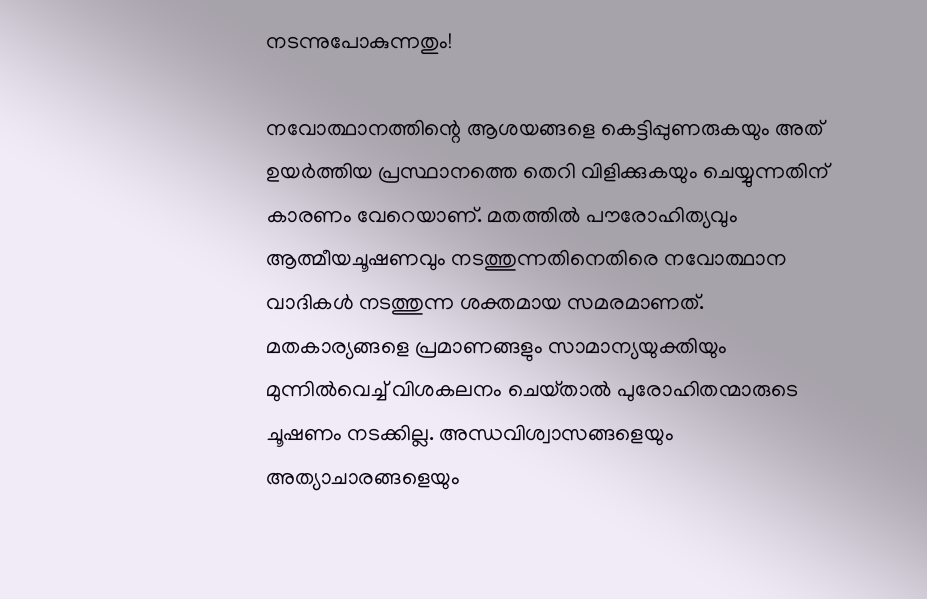നടന്നുപോകുന്നതും!

നവോത്ഥാനത്തിന്റെ ആശയങ്ങളെ കെട്ടിപ്പുണരുകയും അത്‌ ഉയര്‍ത്തിയ പ്രസ്ഥാനത്തെ തെറി വിളിക്കുകയും ചെയ്യുന്നതിന്‌ കാരണം വേറെയാണ്‌. മതത്തില്‍ പൗരോഹിത്യവും ആത്മീയചൂഷണവും നടത്തുന്നതിനെതിരെ നവോത്ഥാന വാദികള്‍ നടത്തുന്ന ശക്തമായ സമരമാണത്‌. മതകാര്യങ്ങളെ പ്രമാണങ്ങളും സാമാന്യയുക്തിയും മുന്നില്‍വെച്ച്‌ വിശകലനം ചെയ്‌താല്‍ പുരോഹിതന്മാരുടെ ചൂഷണം നടക്കില്ല. അന്ധവിശ്വാസങ്ങളെയും അത്യാചാരങ്ങളെയും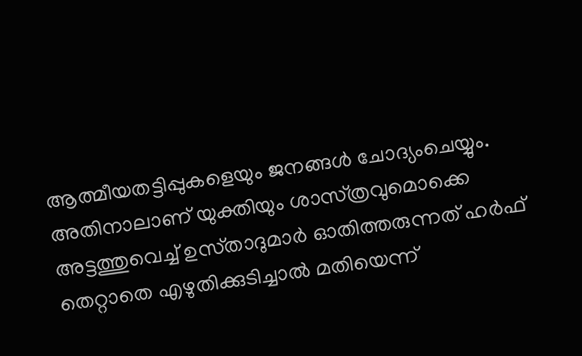ആത്മീയതട്ടിപ്പുകളെയും ജനങ്ങള്‍ ചോദ്യംചെയ്യും. അതിനാലാണ്‌ യുക്തിയും ശാസ്‌ത്രവുമൊക്കെ അട്ടത്തുവെച്ച്‌ ഉസ്‌താദുമാര്‍ ഓതിത്തരുന്നത്‌ ഹര്‍ഫ്‌ തെറ്റാതെ എഴുതിക്കുടിച്ചാല്‍ മതിയെന്ന്‌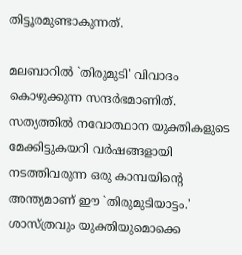തിട്ടൂരമുണ്ടാകുന്നത്‌.

മലബാറില്‍ `തിരുമുടി' വിവാദം കൊഴുക്കുന്ന സന്ദര്‍ഭമാണിത്‌. സത്യത്തില്‍ നവോത്ഥാന യുക്തികളുടെ മേക്കിട്ടുകയറി വര്‍ഷങ്ങളായി നടത്തിവരുന്ന ഒരു കാമ്പയിന്റെ അന്ത്യമാണ്‌ ഈ `തിരുമുടിയാട്ടം.' ശാസ്‌ത്രവും യുക്തിയുമൊക്കെ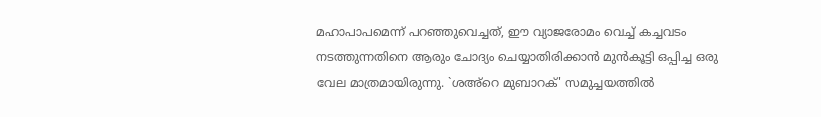മഹാപാപമെന്ന്‌ പറഞ്ഞുവെച്ചത്‌, ഈ വ്യാജരോമം വെച്ച്‌ കച്ചവടം നടത്തുന്നതിനെ ആരും ചോദ്യം ചെയ്യാതിരിക്കാന്‍ മുന്‍കൂട്ടി ഒപ്പിച്ച ഒരു വേല മാത്രമായിരുന്നു. `ശഅ്‌റെ മുബാറക്‌' സമുച്ചയത്തില്‍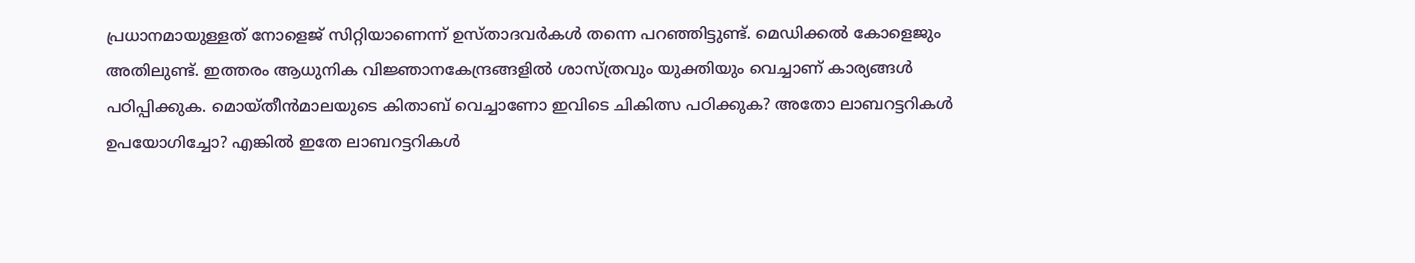പ്രധാനമായുള്ളത്‌ നോളെജ്‌ സിറ്റിയാണെന്ന്‌ ഉസ്‌താദവര്‍കള്‍ തന്നെ പറഞ്ഞിട്ടുണ്ട്‌. മെഡിക്കല്‍ കോളെജും അതിലുണ്ട്‌. ഇത്തരം ആധുനിക വിജ്ഞാനകേന്ദ്രങ്ങളില്‍ ശാസ്‌ത്രവും യുക്തിയും വെച്ചാണ്‌ കാര്യങ്ങള്‍ പഠിപ്പിക്കുക. മൊയ്‌തീന്‍മാലയുടെ കിതാബ്‌ വെച്ചാണോ ഇവിടെ ചികിത്സ പഠിക്കുക? അതോ ലാബറട്ടറികള്‍ ഉപയോഗിച്ചോ? എങ്കില്‍ ഇതേ ലാബറട്ടറികള്‍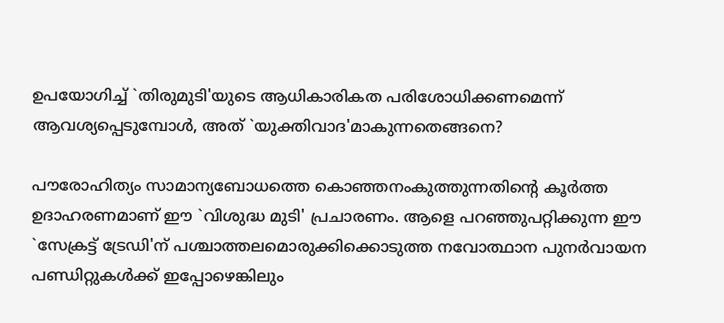ഉപയോഗിച്ച്‌ `തിരുമുടി'യുടെ ആധികാരികത പരിശോധിക്കണമെന്ന്‌ ആവശ്യപ്പെടുമ്പോള്‍, അത്‌ `യുക്തിവാദ'മാകുന്നതെങ്ങനെ?

പൗരോഹിത്യം സാമാന്യബോധത്തെ കൊഞ്ഞനംകുത്തുന്നതിന്റെ കൂര്‍ത്ത ഉദാഹരണമാണ്‌ ഈ `വിശുദ്ധ മുടി' പ്രചാരണം. ആളെ പറഞ്ഞുപറ്റിക്കുന്ന ഈ `സേക്രട്ട്‌ ട്രേഡി'ന്‌ പശ്ചാത്തലമൊരുക്കിക്കൊടുത്ത നവോത്ഥാന പുനര്‍വായന പണ്ഡിറ്റുകള്‍ക്ക്‌ ഇപ്പോഴെങ്കിലും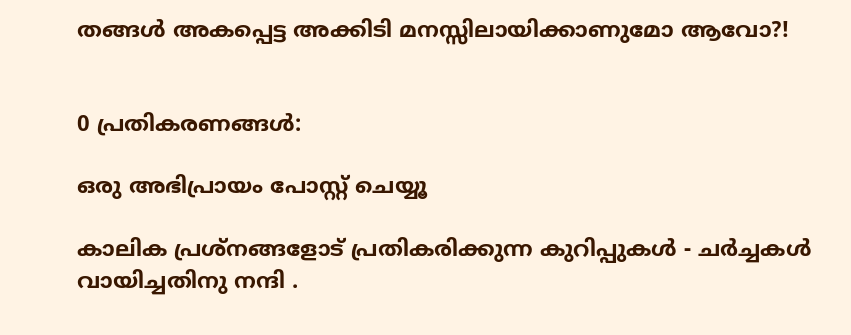തങ്ങള്‍ അകപ്പെട്ട അക്കിടി മനസ്സിലായിക്കാണുമോ ആവോ?!


0 പ്രതികരണങ്ങള്‍:

ഒരു അഭിപ്രായം പോസ്റ്റ് ചെയ്യൂ

കാലിക പ്രശ്നങ്ങളോട് പ്രതികരിക്കുന്ന കുറിപ്പു‌കള്‍ - ചര്‍ച്ചകള്‍ വായിച്ചതിനു നന്ദി .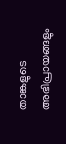താങ്കളുടെ അഭിപ്രായങ്ങളും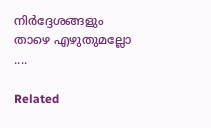നിര്‍ദ്ദേശങ്ങളും താഴെ എഴുതുമല്ലോ ....

Related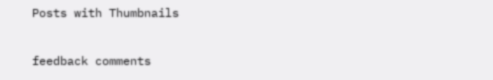Posts with Thumbnails

feedback comments